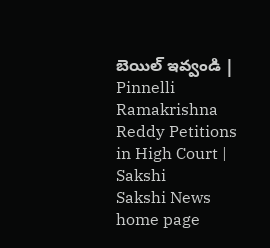బెయిల్‌ ఇవ్వండి | Pinnelli Ramakrishna Reddy Petitions in High Court | Sakshi
Sakshi News home page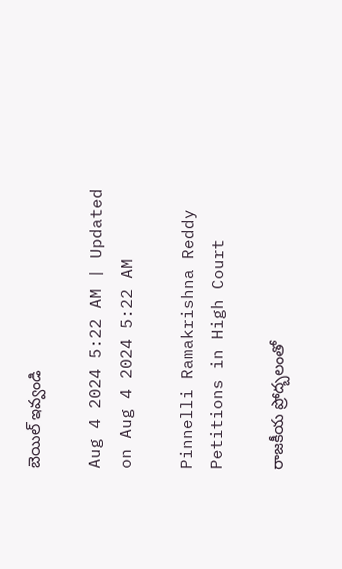బెయిల్‌ ఇవ్వండి

Aug 4 2024 5:22 AM | Updated on Aug 4 2024 5:22 AM

Pinnelli Ramakrishna Reddy Petitions in High Court

రాజకీయ ప్రోద్బలంతో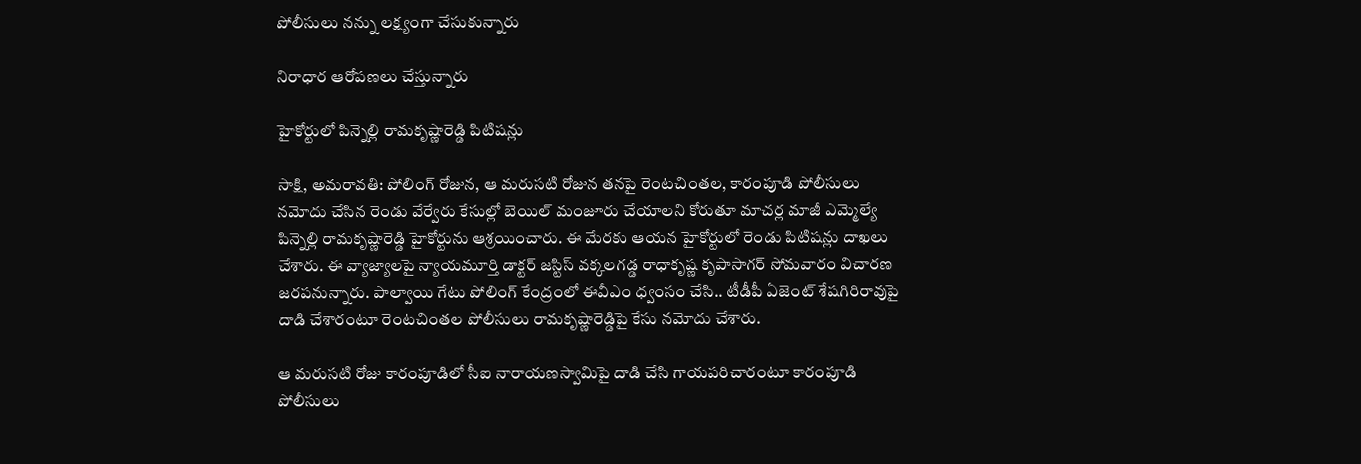పోలీసులు నన్ను లక్ష్యంగా చేసుకున్నారు

నిరాధార ఆరోపణలు చేస్తున్నారు

హైకోర్టులో పిన్నెల్లి రామకృష్ణారెడ్డి పిటిషన్లు

సాక్షి, అమరావతి: పోలింగ్‌ రోజున, ఆ మరుసటి రోజున తనపై రెంటచింతల, కారంపూడి పోలీసులు నమోదు చేసిన రెండు వేర్వేరు కేసుల్లో బెయిల్‌ మంజూరు చేయాలని కోరుతూ మాచర్ల మాజీ ఎమ్మెల్యే పిన్నెల్లి రామకృష్ణారెడ్డి హైకోర్టును ఆశ్రయించారు. ఈ మేరకు ఆయన హైకోర్టులో రెండు పిటిషన్లు దాఖలు చేశారు. ఈ వ్యాజ్యాలపై న్యాయమూర్తి డాక్టర్‌ జస్టిస్‌ వక్కలగడ్డ రాధాకృష్ణ కృపాసాగర్‌ సోమవారం విచారణ జరపనున్నారు. పాల్వాయి గేటు పోలింగ్‌ కేంద్రంలో ఈవీఎం ధ్వంసం చేసి.. టీడీపీ ఏజెంట్‌ శేషగిరిరావుపై దాడి చేశారంటూ రెంటచింతల పోలీసులు రామకృష్ణారెడ్డిపై కేసు నమోదు చేశారు.

ఆ మరుసటి రోజు కారంపూడిలో సీఐ నారాయణస్వామిపై దాడి చేసి గాయపరిచారంటూ కారంపూడి పోలీసులు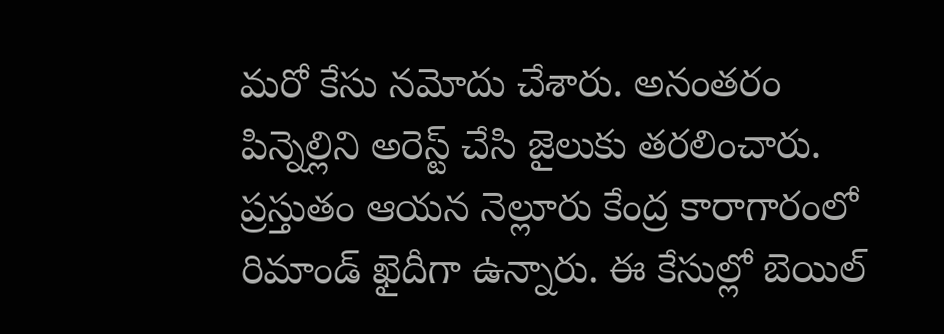మరో కేసు నమోదు చేశారు. అనంతరం పిన్నెల్లిని అరెస్ట్‌ చేసి జైలుకు తరలించారు. ప్రస్తుతం ఆయన నెల్లూరు కేంద్ర కారాగారంలో రిమాండ్‌ ఖైదీగా ఉన్నారు. ఈ కేసుల్లో బెయిల్‌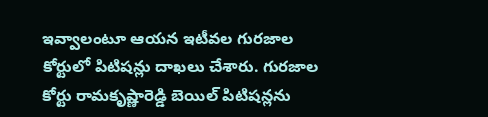ఇవ్వాలంటూ ఆయన ఇటీవల గురజాల కోర్టులో పిటిషన్లు దాఖలు చేశారు. గురజాల కోర్టు రామకృష్ణారెడ్డి బెయిల్‌ పిటిషన్లను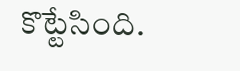కొట్టేసింది.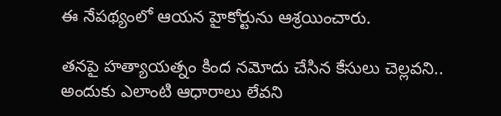ఈ నేపథ్యంలో ఆయన హైకోర్టును ఆశ్రయించారు.

తనపై హత్యాయత్నం కింద నమోదు చేసిన కేసులు చెల్లవని.. అందుకు ఎలాంటి ఆధారాలు లేవని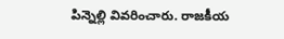పిన్నెల్లి వివరించారు. రాజకీయ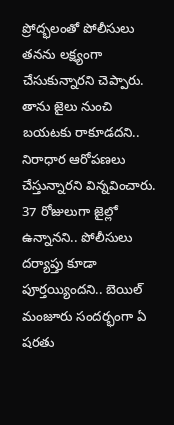ప్రోద్భలంతో పోలీసులు తనను లక్ష్యంగా చేసుకున్నారని చెప్పారు. తాను జైలు నుంచి బయటకు రాకూడదని.. నిరాధార ఆరోపణలు చేస్తున్నారని విన్నవించారు. 37 రోజులుగా జైల్లో ఉన్నానని.. పోలీసులు దర్యాప్తు కూడా పూర్తయ్యిందని.. బెయిల్‌ మంజూరు సందర్భంగా ఏ షరతు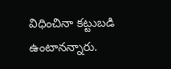విధించినా కట్టుబడి ఉంటానన్నారు.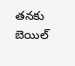తనకు బెయిల్‌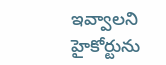ఇవ్వాలని హైకోర్టును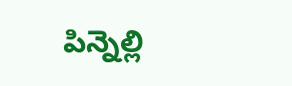పిన్నెల్లి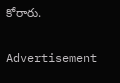కోరారు.

Advertisement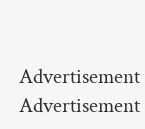Advertisement
Advertisement